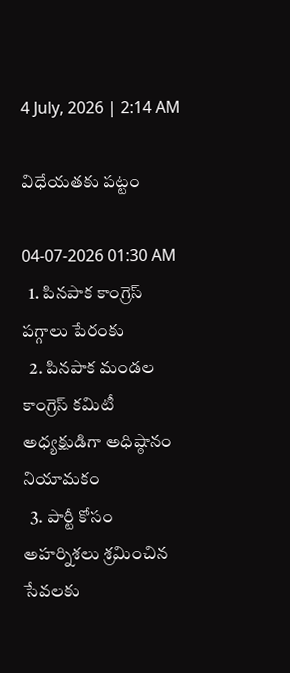4 July, 2026 | 2:14 AM

విధేయతకు పట్టం

04-07-2026 01:30 AM
  1. పినపాక కాంగ్రెస్ పగ్గాలు పేరంకు
  2. పినపాక మండల కాంగ్రెస్ కమిటీ అధ్యక్షుడిగా అధిష్ఠానం నియామకం
  3. పార్టీ కోసం అహర్నిశలు శ్రమించిన సేవలకు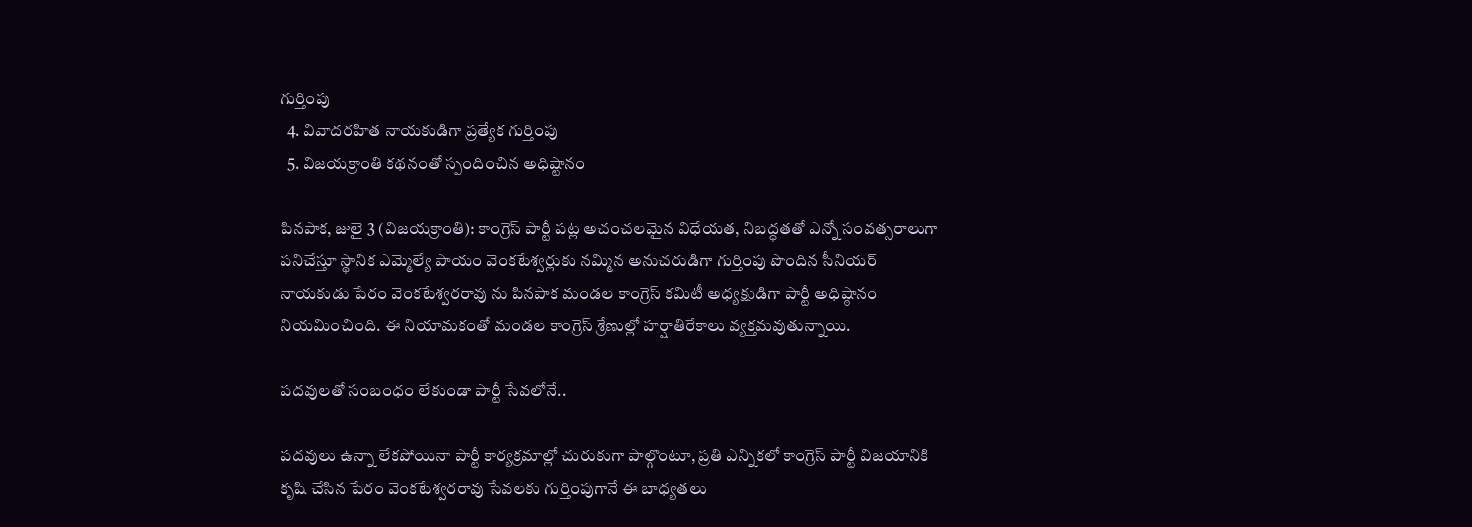గుర్తింపు
  4. వివాదరహిత నాయకుడిగా ప్రత్యేక గుర్తింపు
  5. విజయక్రాంతి కథనంతో స్పందించిన అధిష్టానం

పినపాక, జులై 3 (విజయక్రాంతి): కాంగ్రెస్ పార్టీ పట్ల అచంచలమైన విధేయత, నిబద్ధతతో ఎన్నో సంవత్సరాలుగా పనిచేస్తూ స్థానిక ఎమ్మెల్యే పాయం వెంకటేశ్వర్లుకు నమ్మిన అనుచరుడిగా గుర్తింపు పొందిన సీనియర్ నాయకుడు పేరం వెంకటేశ్వరరావు ను పినపాక మండల కాంగ్రెస్ కమిటీ అధ్యక్షుడిగా పార్టీ అధిష్ఠానం నియమించింది. ఈ నియామకంతో మండల కాంగ్రెస్ శ్రేణుల్లో హర్షాతిరేకాలు వ్యక్తమవుతున్నాయి.

పదవులతో సంబంధం లేకుండా పార్టీ సేవలోనే..

పదవులు ఉన్నా లేకపోయినా పార్టీ కార్యక్రమాల్లో చురుకుగా పాల్గొంటూ, ప్రతి ఎన్నికలో కాంగ్రెస్ పార్టీ విజయానికి కృషి చేసిన పేరం వెంకటేశ్వరరావు సేవలకు గుర్తింపుగానే ఈ బాధ్యతలు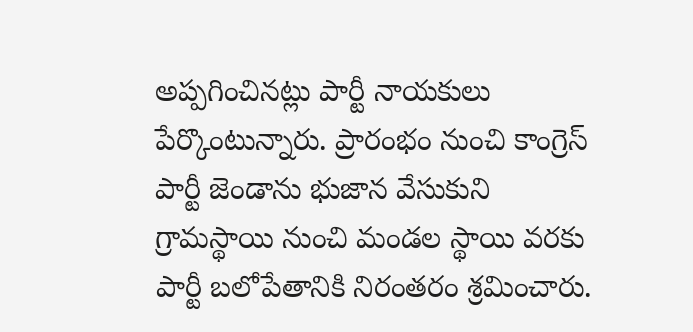అప్పగించినట్లు పార్టీ నాయకులు పేర్కొంటున్నారు. ప్రారంభం నుంచి కాంగ్రెస్ పార్టీ జెండాను భుజాన వేసుకుని గ్రామస్థాయి నుంచి మండల స్థాయి వరకు పార్టీ బలోపేతానికి నిరంతరం శ్రమించారు.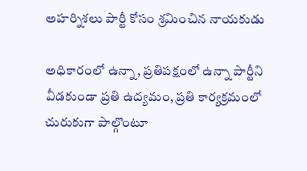అహర్నిశలు పార్టీ కోసం శ్రమించిన నాయకుడు

అధికారంలో ఉన్నా, ప్రతిపక్షంలో ఉన్నా పార్టీని వీడకుండా ప్రతి ఉద్యమం, ప్రతి కార్యక్రమంలో చురుకుగా పాల్గొంటూ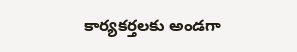కార్యకర్తలకు అండగా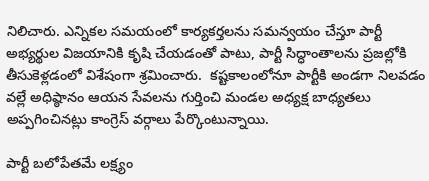నిలిచారు. ఎన్నికల సమయంలో కార్యకర్తలను సమన్వయం చేస్తూ పార్టీ అభ్యర్థుల విజయానికి కృషి చేయడంతో పాటు, పార్టీ సిద్ధాంతాలను ప్రజల్లోకి తీసుకెళ్లడంలో విశేషంగా శ్రమించారు.  కష్టకాలంలోనూ పార్టీకి అండగా నిలవడం వల్లే అధిష్ఠానం ఆయన సేవలను గుర్తించి మండల అధ్యక్ష బాధ్యతలు అప్పగించినట్లు కాంగ్రెస్ వర్గాలు పేర్కొంటున్నాయి.

పార్టీ బలోపేతమే లక్ష్యం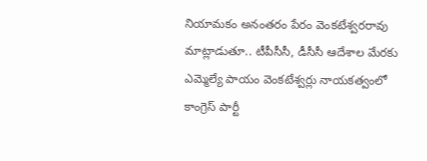నియామకం అనంతరం పేరం వెంకటేశ్వరరావు మాట్లాడుతూ.. టీపీసీసీ, డీసీసీ ఆదేశాల మేరకు ఎమ్మెల్యే పాయం వెంకటేశ్వర్లు నాయకత్వంలో కాంగ్రెస్ పార్టీ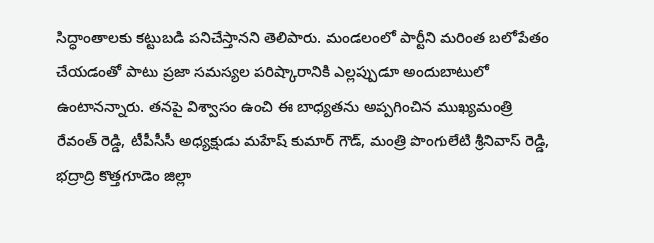సిద్ధాంతాలకు కట్టుబడి పనిచేస్తానని తెలిపారు. మండలంలో పార్టీని మరింత బలోపేతం చేయడంతో పాటు ప్రజా సమస్యల పరిష్కారానికి ఎల్లప్పుడూ అందుబాటులో ఉంటానన్నారు. తనపై విశ్వాసం ఉంచి ఈ బాధ్యతను అప్పగించిన ముఖ్యమంత్రి రేవంత్ రెడ్డి, టీపీసీసీ అధ్యక్షుడు మహేష్ కుమార్ గౌడ్, మంత్రి పొంగులేటి శ్రీనివాస్ రెడ్డి, భద్రాద్రి కొత్తగూడెం జిల్లా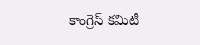కాంగ్రెస్ కమిటీ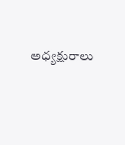అధ్యక్షురాలు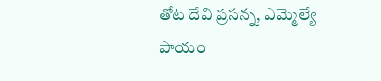తోట దేవి ప్రసన్న, ఎమ్మెల్యే పాయం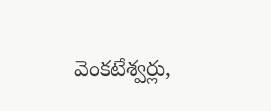వెంకటేశ్వర్లు,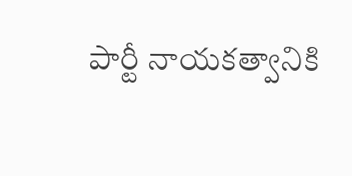పార్టీ నాయకత్వానికి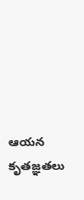ఆయన కృతజ్ఞతలు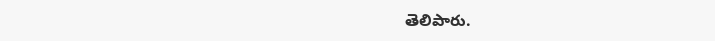తెలిపారు.